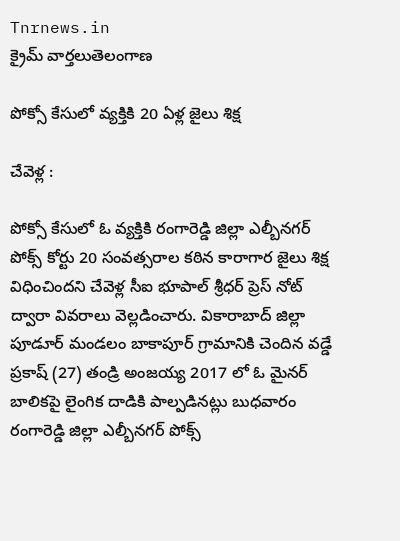Tnrnews.in
క్రైమ్ వార్తలుతెలంగాణ

పోక్సో కేసులో వ్యక్తికి 20 ఏళ్ల జైలు శిక్ష

చేవెళ్ల :

పోక్సో కేసులో ఓ వ్యక్తికి రంగారెడ్డి జిల్లా ఎల్బీనగర్ పోక్స్ కోర్టు 20 సంవత్సరాల కఠిన కారాగార జైలు శిక్ష విధించిందని చేవెళ్ల సీఐ భూపాల్ శ్రీధర్ ప్రెస్ నోట్ ద్వారా వివరాలు వెల్లడించారు. వికారాబాద్ జిల్లా పూడూర్ మండలం బాకాపూర్ గ్రామానికి చెందిన వడ్డే ప్రకాష్ (27) తండ్రి అంజయ్య 2017 లో ఓ మైనర్ బాలికపై లైంగిక దాడికి పాల్పడినట్లు బుధవారం రంగారెడ్డి జిల్లా ఎల్బీనగర్ పోక్స్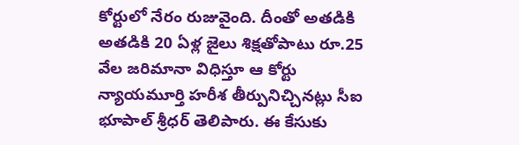కోర్టులో నేరం రుజువైంది. దీంతో అతడికి అతడికి 20 ఏళ్ల జైలు శిక్షతోపాటు రూ.25 వేల జరిమానా విధిస్తూ ఆ కోర్టు న్యాయమూర్తి హరీశ తీర్పునిచ్చినట్లు సీఐ భూపాల్ శ్రీధర్ తెలిపారు. ఈ కేసుకు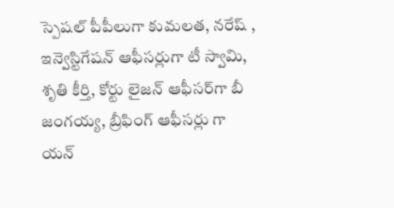స్పెషల్‌ పీపీలుగా కుమలత, నరేష్ , ఇన్వెస్టిగేషన్‌ ఆఫీసర్లుగా టీ స్వామి, శృతి కీర్తి, కోర్టు లైజన్‌ ఆఫీసర్‌గా బీ జంగయ్య, బ్రీఫింగ్ ఆఫీసర్లు గా యన్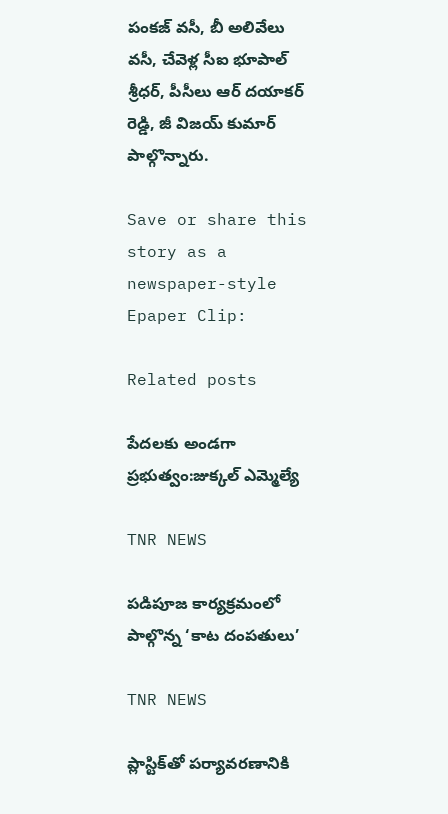పంకజ్ వసీ, బీ అలివేలు వసీ, చేవెళ్ల సీఐ భూపాల్ శ్రీధర్, పీసీలు ఆర్ దయాకర్ రెడ్డి, జీ విజయ్ కుమార్ పాల్గొన్నారు.

Save or share this story as a newspaper-style Epaper Clip:

Related posts

పేదలకు అండగా ప్రభుత్వం:జుక్కల్ ఎమ్మెల్యే

TNR NEWS

పడిపూజ కార్యక్రమంలో పాల్గొన్న ‘కాట దంపతులు’

TNR NEWS

ప్లాస్టిక్‌తో పర్యావరణానికి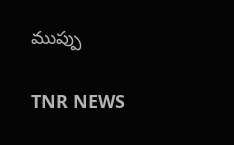ముప్పు

TNR NEWS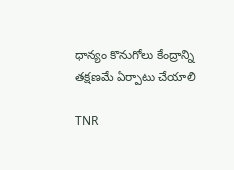ధాన్యం కొనుగోలు కేంద్రాన్ని తక్షణమే ఏర్పాటు చేయాలి

TNR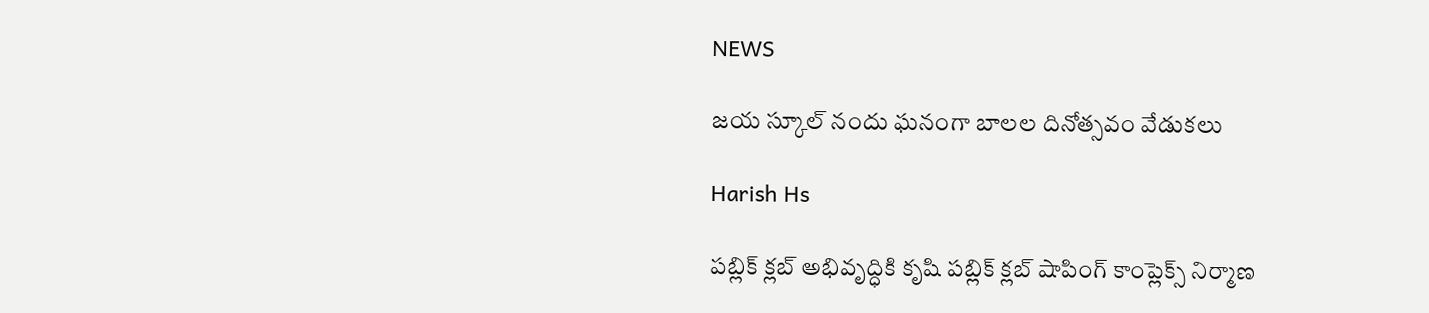NEWS

జయ స్కూల్ నందు ఘనంగా బాలల దినోత్సవం వేడుకలు

Harish Hs

పబ్లిక్ క్లబ్ అభివృద్ధికి కృషి పబ్లిక్ క్లబ్ షాపింగ్ కాంప్లెక్స్ నిర్మాణ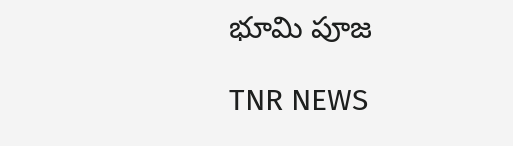భూమి పూజ

TNR NEWS